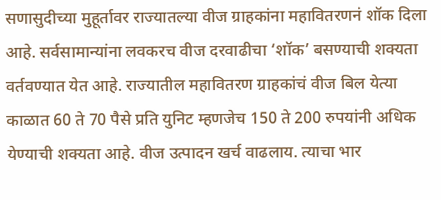सणासुदीच्या मुहूर्तावर राज्यातल्या वीज ग्राहकांना महावितरणनं शॉक दिला आहे. सर्वसामान्यांना लवकरच वीज दरवाढीचा ‘शॉक’ बसण्याची शक्यता वर्तवण्यात येत आहे. राज्यातील महावितरण ग्राहकांचं वीज बिल येत्या काळात 60 ते 70 पैसे प्रति युनिट म्हणजेच 150 ते 200 रुपयांनी अधिक येण्याची शक्यता आहे. वीज उत्पादन खर्च वाढलाय. त्याचा भार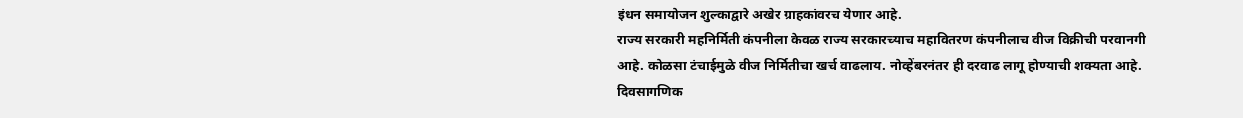इंधन समायोजन शुल्काद्वारे अखेर ग्राहकांवरच येणार आहे.
राज्य सरकारी महनिर्मिती कंपनीला केवळ राज्य सरकारच्याच महावितरण कंपनीलाच वीज विक्रीची परवानगी आहे. कोळसा टंचाईमुळे वीज निर्मितीचा खर्च वाढलाय. नोव्हेंबरनंतर ही दरवाढ लागू होण्याची शक्यता आहे.
दिवसागणिक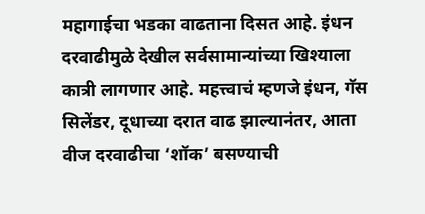महागाईचा भडका वाढताना दिसत आहे. इंधन दरवाढीमुळे देखील सर्वसामान्यांच्या खिश्याला कात्री लागणार आहे. महत्त्वाचं म्हणजे इंधन, गॅस सिलेंडर, दूधाच्या दरात वाढ झाल्यानंतर, आता वीज दरवाढीचा ‘शॉक’ बसण्याची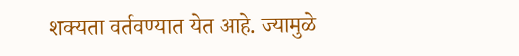शक्यता वर्तवण्यात येत आहे. ज्यामुळे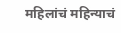महिलांचं महिन्याचं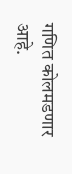गणित कोलमडणार आहे.